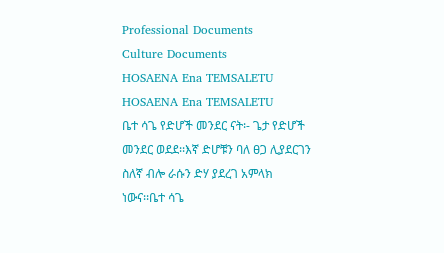Professional Documents
Culture Documents
HOSAENA Ena TEMSALETU
HOSAENA Ena TEMSALETU
ቤተ ሳጌ የድሆች መንደር ናት፡- ጌታ የድሆች መንደር ወደደ፡፡እኛ ድሆቹን ባለ ፀጋ ሊያደርገን ስለኛ ብሎ ራሱን ድሃ ያደረገ አምላክ
ነውና፡፡ቤተ ሳጌ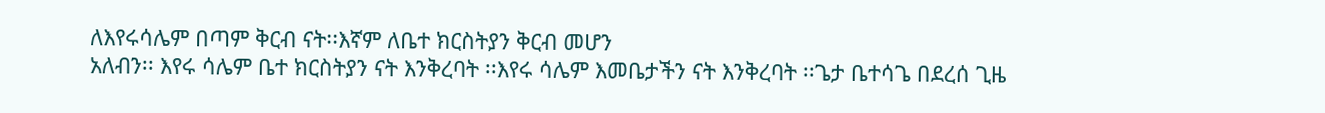ለእየሩሳሌም በጣም ቅርብ ናት፡፡እኛም ለቤተ ክርስትያን ቅርብ መሆን
አለብን፡፡ እየሩ ሳሌም ቤተ ክርስትያን ናት እንቅረባት ፡፡እየሩ ሳሌም እመቤታችን ናት እንቅረባት ፡፡ጌታ ቤተሳጌ በደረሰ ጊዜ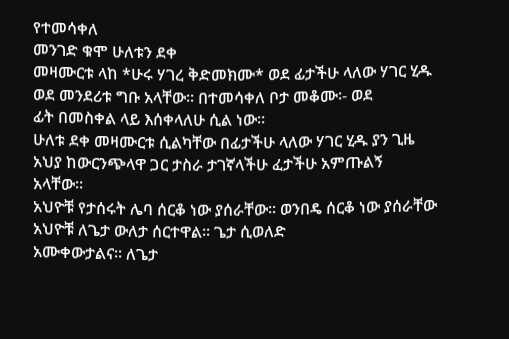የተመሳቀለ
መንገድ ቁሞ ሁለቱን ደቀ
መዛሙርቱ ላከ *ሁሩ ሃገረ ቅድመክሙ* ወደ ፊታችሁ ላለው ሃገር ሂዱ ወደ መንደሪቱ ግቡ አላቸው፡፡ በተመሳቀለ ቦታ መቆሙ፡- ወደ
ፊት በመስቀል ላይ እሰቀላለሁ ሲል ነው፡፡
ሁለቱ ደቀ መዛሙርቱ ሲልካቸው በፊታችሁ ላለው ሃገር ሂዱ ያን ጊዜ አህያ ከውርንጭላዋ ጋር ታስራ ታገኛላችሁ ፈታችሁ አምጡልኝ
አላቸው፡፡
አህዮቹ የታሰሩት ሌባ ሰርቆ ነው ያሰራቸው፡፡ ወንበዴ ሰርቆ ነው ያሰራቸው አህዮቹ ለጌታ ውለታ ሰርተዋል፡፡ ጌታ ሲወለድ
አሙቀውታልና፡፡ ለጌታ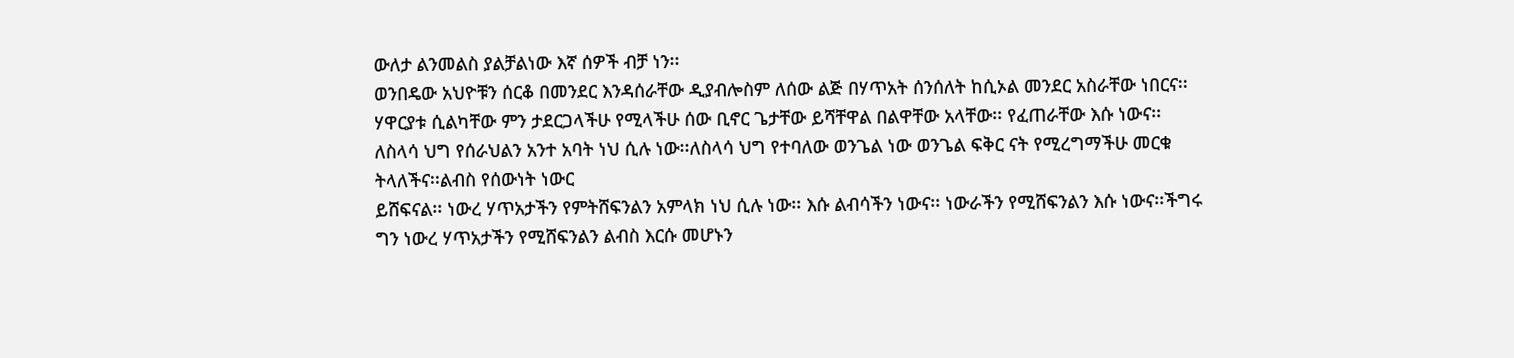ውለታ ልንመልስ ያልቻልነው እኛ ሰዎች ብቻ ነን፡፡
ወንበዴው አህዮቹን ሰርቆ በመንደር እንዳሰራቸው ዲያብሎስም ለሰው ልጅ በሃጥአት ሰንሰለት ከሲኦል መንደር አስራቸው ነበርና፡፡
ሃዋርያቱ ሲልካቸው ምን ታደርጋላችሁ የሚላችሁ ሰው ቢኖር ጌታቸው ይሻቸዋል በልዋቸው አላቸው፡፡ የፈጠራቸው እሱ ነውና፡፡
ለስላሳ ህግ የሰራህልን አንተ አባት ነህ ሲሉ ነው፡፡ለስላሳ ህግ የተባለው ወንጌል ነው ወንጌል ፍቅር ናት የሚረግማችሁ መርቁ
ትላለችና፡፡ልብስ የሰውነት ነውር
ይሸፍናል፡፡ ነውረ ሃጥአታችን የምትሸፍንልን አምላክ ነህ ሲሉ ነው፡፡ እሱ ልብሳችን ነውና፡፡ ነውራችን የሚሸፍንልን እሱ ነውና፡፡ችግሩ
ግን ነውረ ሃጥአታችን የሚሸፍንልን ልብስ እርሱ መሆኑን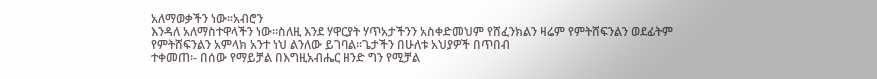አለማወቃችን ነው፡፡አብሮን
እንዳለ አለማስተዋላችን ነው፡፡ስለዚ እንደ ሃዋርያት ሃጥአታችንን አስቀድመህም የሸፈንክልን ዛሬም የምትሸፍንልን ወደፊትም
የምትሸፍንልን አምላክ አንተ ነህ ልንለው ይገባል፡፡ጌታችን በሁለቱ አህያዎች በጥበብ
ተቀመጠ፡- በሰው የማይቻል በእግዚአብሔር ዘንድ ግን የሚቻል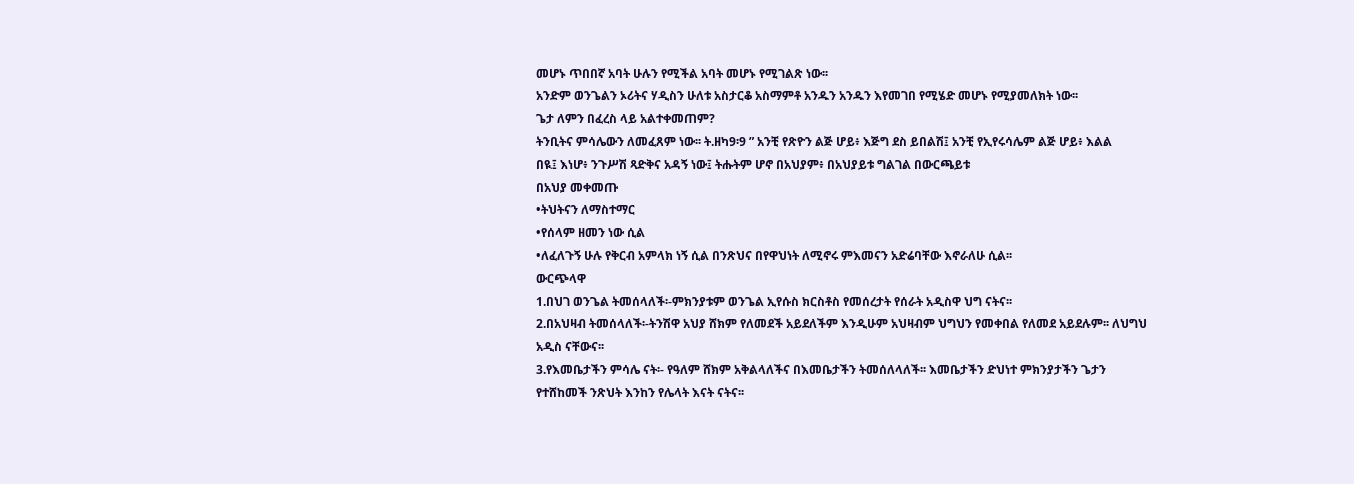መሆኑ ጥበበኛ አባት ሁሉን የሚችል አባት መሆኑ የሚገልጽ ነው፡፡
አንድም ወንጌልን ኦሪትና ሃዲስን ሁለቱ አስታርቆ አስማምቶ አንዱን አንዱን እየመገበ የሚሄድ መሆኑ የሚያመለክት ነው፡፡
ጌታ ለምን በፈረስ ላይ አልተቀመጠም?
ትንቢትና ምሳሌውን ለመፈጸም ነው፡፡ ት.ዘካ9፡9 ” አንቺ የጽዮን ልጅ ሆይ፥ እጅግ ደስ ይበልሽ፤ አንቺ የኢየሩሳሌም ልጅ ሆይ፥ እልል
በዪ፤ እነሆ፥ ንጉሥሽ ጻድቅና አዳኝ ነው፤ ትሑትም ሆኖ በአህያም፥ በአህያይቱ ግልገል በውርጫይቱ
በአህያ መቀመጡ
•ትህትናን ለማስተማር
•የሰላም ዘመን ነው ሲል
•ለፈለጉኝ ሁሉ የቅርብ አምላክ ነኝ ሲል በንጽህና በየዋህነት ለሚኖሩ ምእመናን አድሬባቸው እኖራለሁ ሲል፡፡
ውርጭላዋ
1.በህገ ወንጌል ትመሰላለች፡-ምክንያቱም ወንጌል ኢየሱስ ክርስቶስ የመሰረታት የሰራት አዲስዋ ህግ ናትና፡፡
2.በአህዛብ ትመሰላለች፡-ትንሽዋ አህያ ሸክም የለመደች አይደለችም እንዲሁም አህዛብም ህግህን የመቀበል የለመደ አይደሉም፡፡ ለህግህ
አዲስ ናቸውና፡፡
3.የእመቤታችን ምሳሌ ናት፡- የዓለም ሸክም አቅልላለችና በእመቤታችን ትመሰለላለች፡፡ እመቤታችን ድህነተ ምክንያታችን ጌታን
የተሸከመች ንጽህት እንከን የሌላት እናት ናትና፡፡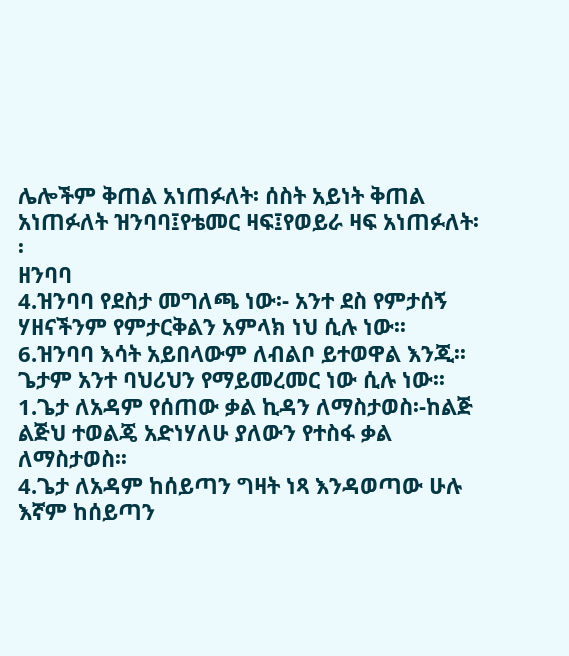ሌሎችም ቅጠል አነጠፉለት፡ ሰስት አይነት ቅጠል አነጠፉለት ዝንባባ፤የቴመር ዛፍ፤የወይራ ዛፍ አነጠፉለት፡፡
ዘንባባ
4.ዝንባባ የደስታ መግለጫ ነው፡- አንተ ደስ የምታሰኝ ሃዘናችንም የምታርቅልን አምላክ ነህ ሲሉ ነው፡፡
6.ዝንባባ እሳት አይበላውም ለብልቦ ይተወዋል እንጂ፡፡ ጌታም አንተ ባህሪህን የማይመረመር ነው ሲሉ ነው፡፡
1.ጌታ ለአዳም የሰጠው ቃል ኪዳን ለማስታወስ፡-ከልጅ ልጅህ ተወልጄ አድነሃለሁ ያለውን የተስፋ ቃል ለማስታወስ፡፡
4.ጌታ ለአዳም ከሰይጣን ግዛት ነጻ እንዳወጣው ሁሉ እኛም ከሰይጣን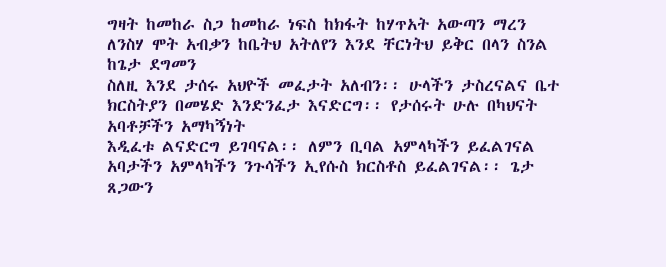ግዛት ከመከራ ስጋ ከመከራ ነፍስ ከክፋት ከሃጥአት አውጣን ማረን
ለንስሃ ሞት አብቃን ከቤትህ አትለየን እንደ ቸርነትህ ይቅር በላን ስንል ከጌታ ደግመን
ስለዚ እንደ ታሰሩ አህዮች መፈታት አለብን፡፡ ሁላችን ታስረናልና ቤተ ክርስትያን በመሄድ እንድንፈታ እናድርግ፡፡ የታሰሩት ሁሉ በካህናት
አባቶቻችን አማካኝነት
እዲፈቱ ልናድርግ ይገባናል፡፡ ለምን ቢባል አምላካችን ይፈልገናል አባታችን አምላካችን ንጉሳችን ኢየሱስ ክርስቶስ ይፈልገናል፡፡ ጌታ
ጸጋውን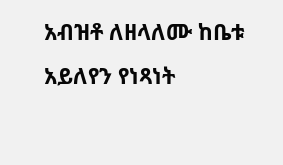አብዝቶ ለዘላለሙ ከቤቱ አይለየን የነጻነት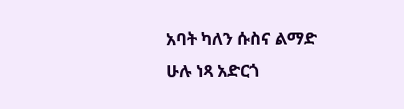አባት ካለን ሱስና ልማድ ሁሉ ነጻ አድርጎ